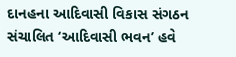દાનહના આદિવાસી વિકાસ સંગઠન સંચાલિત ‘આદિવાસી ભવન’ હવે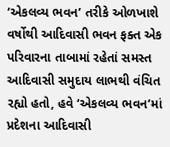‘એકલવ્ય ભવન’ તરીકે ઓળખાશે
વર્ષોથી આદિવાસી ભવન ફક્ત એક પરિવારના તાબામાં રહેતાં સમસ્ત આદિવાસી સમુદાય લાભથી વંચિત રહ્યો હતો, હવે ‘એકલવ્ય ભવન’માં પ્રદેશના આદિવાસી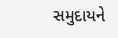સમુદાયને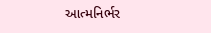આત્મનિર્ભર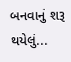બનવાનું શરૂ થયેલું...